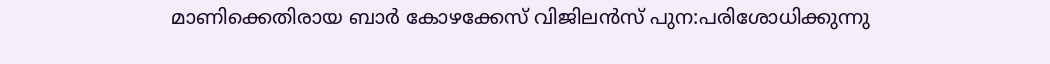മാണിക്കെതിരായ ബാർ കോഴക്കേസ് വിജിലൻസ് പുന:പരിശോധിക്കുന്നു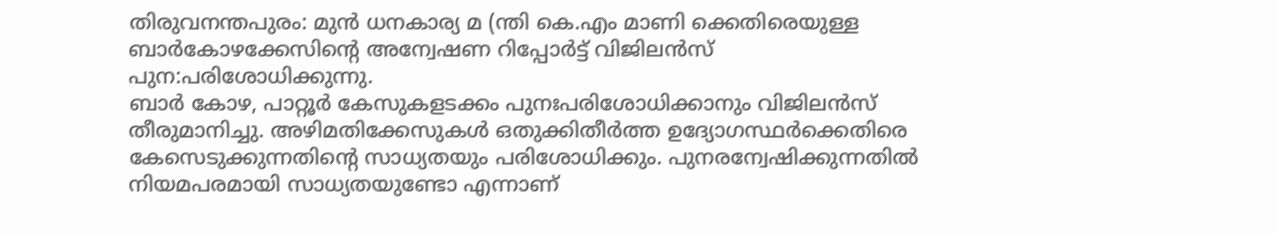തിരുവനന്തപുരം: മുൻ ധനകാര്യ മ (ന്തി കെ.എം മാണി ക്കെതിരെയുള്ള ബാർകോഴക്കേസിന്റെ അന്വേഷണ റിപ്പോർട്ട് വിജിലൻസ് പുന:പരിശോധിക്കുന്നു.
ബാര്‍ കോഴ, പാറ്റൂര്‍ കേസുകളടക്കം പുനഃപരിശോധിക്കാനും വിജിലന്‍സ് തീരുമാനിച്ചു. അഴിമതിക്കേസുകള്‍ ഒതുക്കിതീര്‍ത്ത ഉദ്യോഗസ്ഥര്‍ക്കെതിരെ കേസെടുക്കുന്നതിന്റെ സാധ്യതയും പരിശോധിക്കും. പുനരന്വേഷിക്കുന്നതില്‍ നിയമപരമായി സാധ്യതയുണ്ടോ എന്നാണ്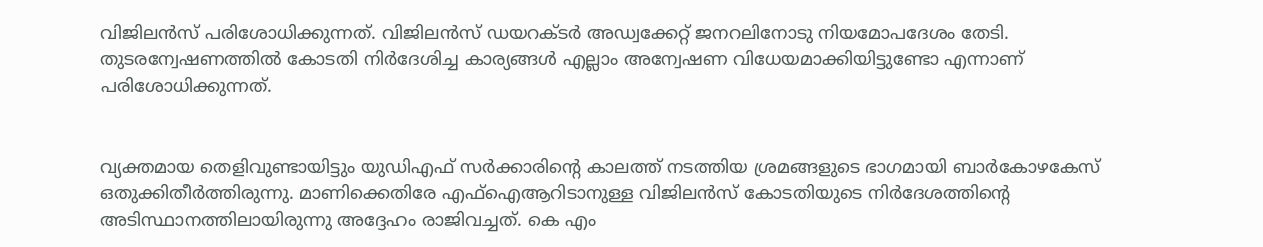വിജിലന്‍സ് പരിശോധിക്കുന്നത്. വിജിലന്‍സ് ഡയറക്ടര്‍ അഡ്വക്കേറ്റ് ജനറലിനോടു നിയമോപദേശം തേടി. തുടരന്വേഷണത്തില്‍ കോടതി നിര്‍ദേശിച്ച കാര്യങ്ങള്‍ എല്ലാം അന്വേഷണ വിധേയമാക്കിയിട്ടുണ്ടോ എന്നാണ് പരിശോധിക്കുന്നത്.


വ്യക്തമായ തെളിവുണ്ടായിട്ടും യുഡിഎഫ് സര്‍ക്കാരിന്റെ കാലത്ത് നടത്തിയ ശ്രമങ്ങളുടെ ഭാഗമായി ബാര്‍കോഴകേസ് ഒതുക്കിതീര്‍ത്തിരുന്നു. മാണിക്കെതിരേ എഫ്ഐആറിടാനുള്ള വിജിലന്‍സ് കോടതിയുടെ നിര്‍ദേശത്തിന്റെ അടിസ്ഥാനത്തിലായിരുന്നു അദ്ദേഹം രാജിവച്ചത്. കെ എം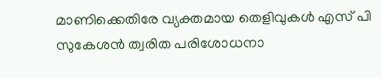മാണിക്കെതിരേ വ്യക്തമായ തെളിവുകള്‍ എസ് പി സുകേശന്‍ ത്വരിത പരിശോധനാ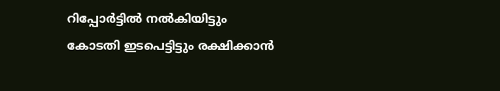റിപ്പോര്‍ട്ടില്‍ നല്‍കിയിട്ടും കോടതി ഇടപെട്ടിട്ടും രക്ഷിക്കാന്‍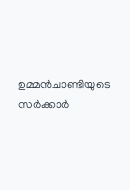ഉമ്മന്‍ചാണ്ടിയുടെ സര്‍ക്കാര്‍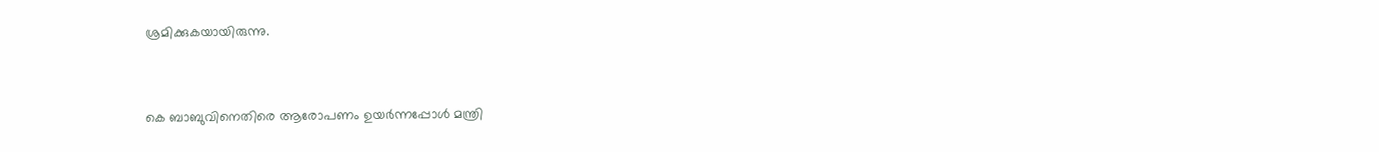ശ്രമിക്കുകയായിരുന്നു.


കെ ബാബുവിനെതിരെ ആരോപണം ഉയര്‍ന്നപ്പോള്‍ മന്ത്രി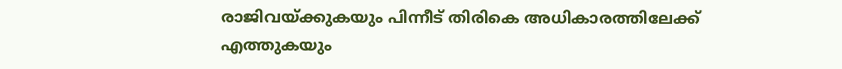രാജിവയ്ക്കുകയും പിന്നീട് തിരികെ അധികാരത്തിലേക്ക് എത്തുകയും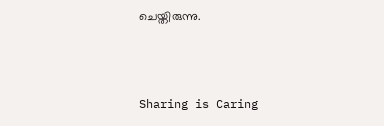ചെയ്തിരുന്നു.



Sharing is Caring